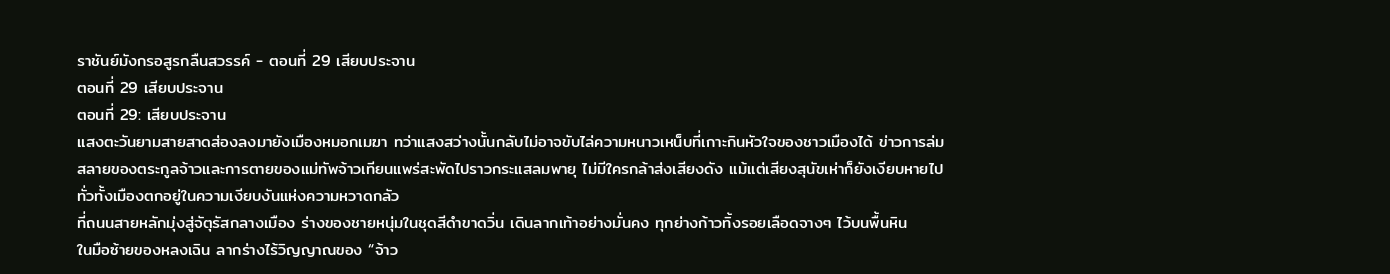ราชันย์มังกรอสูรกลืนสวรรค์ - ตอนที่ 29 เสียบประจาน
ตอนที่ 29 เสียบประจาน
ตอนที่ 29: เสียบประจาน
แสงตะวันยามสายสาดส่องลงมายังเมืองหมอกเมฆา ทว่าแสงสว่างนั้นกลับไม่อาจขับไล่ความหนาวเหน็บที่เกาะกินหัวใจของชาวเมืองได้ ข่าวการล่มสลายของตระกูลจ้าวและการตายของแม่ทัพจ้าวเทียนแพร่สะพัดไปราวกระแสลมพายุ ไม่มีใครกล้าส่งเสียงดัง แม้แต่เสียงสุนัขเห่าก็ยังเงียบหายไป ทั่วทั้งเมืองตกอยู่ในความเงียบงันแห่งความหวาดกลัว
ที่ถนนสายหลักมุ่งสู่จัตุรัสกลางเมือง ร่างของชายหนุ่มในชุดสีดำขาดวิ่น เดินลากเท้าอย่างมั่นคง ทุกย่างก้าวทิ้งรอยเลือดจางๆ ไว้บนพื้นหิน
ในมือซ้ายของหลงเฉิน ลากร่างไร้วิญญาณของ “จ้าว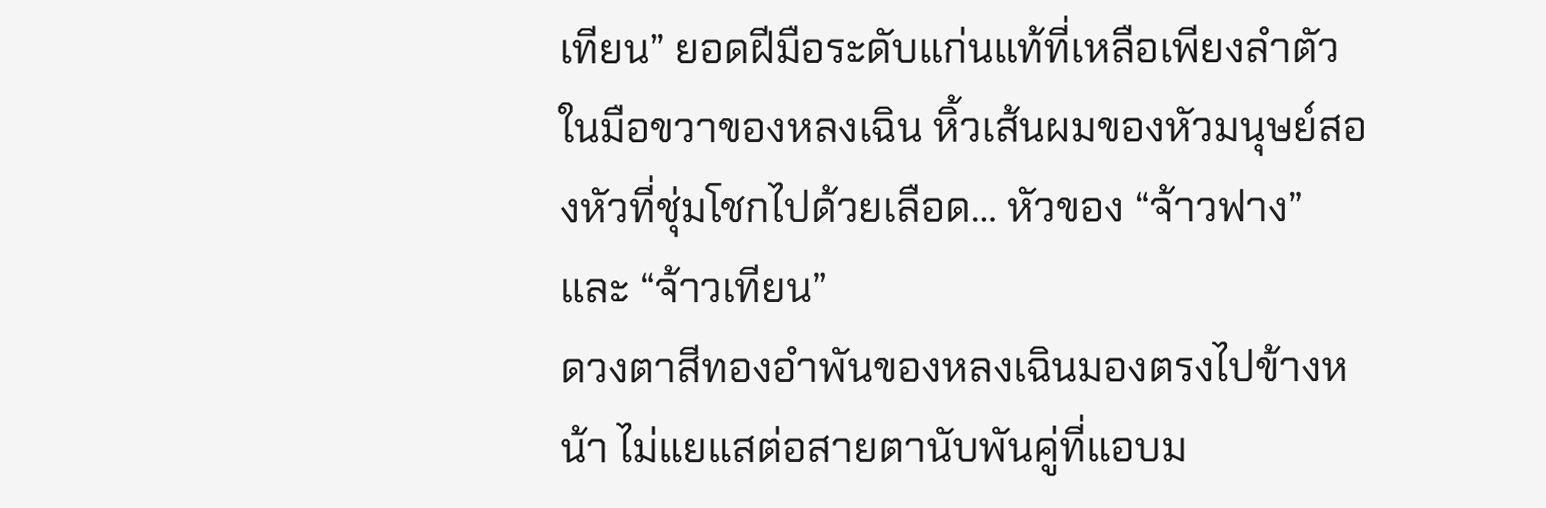เทียน” ยอดฝีมือระดับแก่นแท้ที่เหลือเพียงลำตัว
ในมือขวาของหลงเฉิน หิ้วเส้นผมของหัวมนุษย์สองหัวที่ชุ่มโชกไปด้วยเลือด… หัวของ “จ้าวฟาง” และ “จ้าวเทียน”
ดวงตาสีทองอำพันของหลงเฉินมองตรงไปข้างหน้า ไม่แยแสต่อสายตานับพันคู่ที่แอบม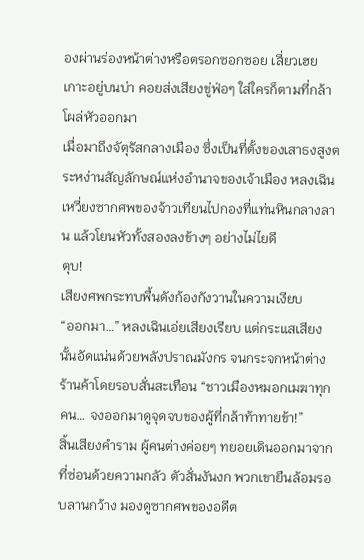องผ่านร่องหน้าต่างหรือตรอกซอกซอย เสี่ยวเฮยเกาะอยู่บนบ่า คอยส่งเสียงขู่ฟ่อๆ ใส่ใครก็ตามที่กล้าโผล่หัวออกมา
เมื่อมาถึงจัตุรัสกลางเมือง ซึ่งเป็นที่ตั้งของเสาธงสูงตระหง่านสัญลักษณ์แห่งอำนาจของเจ้าเมือง หลงเฉินเหวี่ยงซากศพของจ้าวเทียนไปกองที่แท่นหินกลางลาน แล้วโยนหัวทั้งสองลงข้างๆ อย่างไม่ไยดี
ตุบ!
เสียงศพกระทบพื้นดังก้องกังวานในความเงียบ
“ออกมา…” หลงเฉินเอ่ยเสียงเรียบ แต่กระแสเสียงนั้นอัดแน่นด้วยพลังปราณมังกร จนกระจกหน้าต่างร้านค้าโดยรอบสั่นสะเทือน “ชาวเมืองหมอกเมฆาทุกคน… จงออกมาดูจุดจบของผู้ที่กล้าท้าทายข้า!”
สิ้นเสียงคำราม ผู้คนต่างค่อยๆ ทยอยเดินออกมาจากที่ซ่อนด้วยความกลัว ตัวสั่นงันงก พวกเขายืนล้อมรอบลานกว้าง มองดูซากศพของอดีต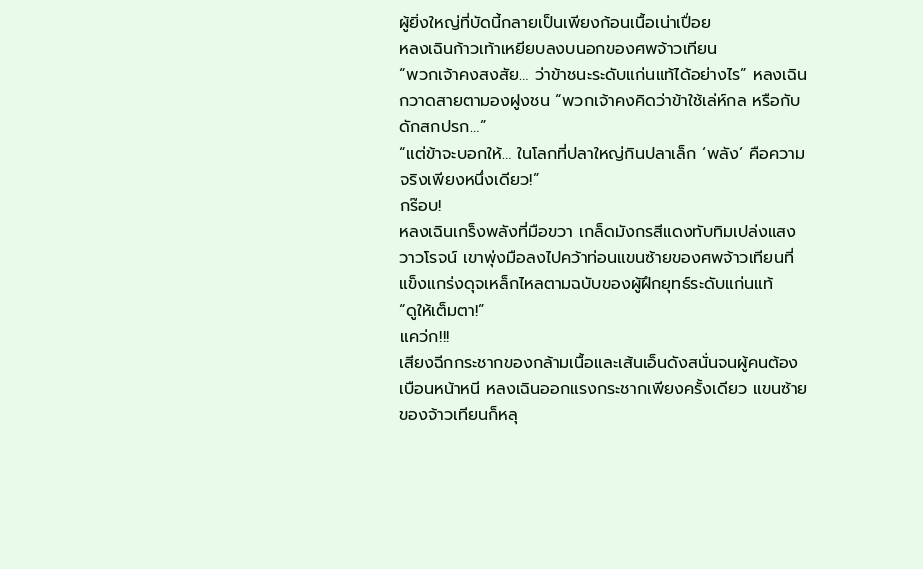ผู้ยิ่งใหญ่ที่บัดนี้กลายเป็นเพียงก้อนเนื้อเน่าเปื่อย
หลงเฉินก้าวเท้าเหยียบลงบนอกของศพจ้าวเทียน
“พวกเจ้าคงสงสัย… ว่าข้าชนะระดับแก่นแท้ได้อย่างไร” หลงเฉินกวาดสายตามองฝูงชน “พวกเจ้าคงคิดว่าข้าใช้เล่ห์กล หรือกับดักสกปรก…”
“แต่ข้าจะบอกให้… ในโลกที่ปลาใหญ่กินปลาเล็ก ‘พลัง’ คือความจริงเพียงหนึ่งเดียว!”
กร๊อบ!
หลงเฉินเกร็งพลังที่มือขวา เกล็ดมังกรสีแดงทับทิมเปล่งแสงวาวโรจน์ เขาพุ่งมือลงไปคว้าท่อนแขนซ้ายของศพจ้าวเทียนที่แข็งแกร่งดุจเหล็กไหลตามฉบับของผู้ฝึกยุทธ์ระดับแก่นแท้
“ดูให้เต็มตา!”
แคว่ก!!!
เสียงฉีกกระชากของกล้ามเนื้อและเส้นเอ็นดังสนั่นจนผู้คนต้องเบือนหน้าหนี หลงเฉินออกแรงกระชากเพียงครั้งเดียว แขนซ้ายของจ้าวเทียนก็หลุ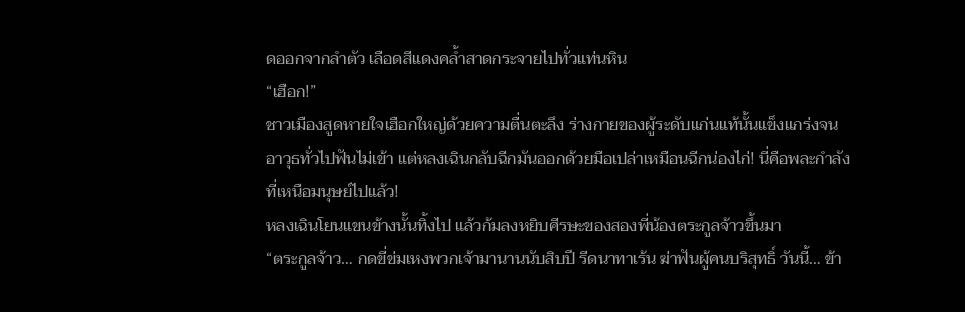ดออกจากลำตัว เลือดสีแดงคล้ำสาดกระจายไปทั่วแท่นหิน
“เฮือก!”
ชาวเมืองสูดหายใจเฮือกใหญ่ด้วยความตื่นตะลึง ร่างกายของผู้ระดับแก่นแท้นั้นแข็งแกร่งจนอาวุธทั่วไปฟันไม่เข้า แต่หลงเฉินกลับฉีกมันออกด้วยมือเปล่าเหมือนฉีกน่องไก่! นี่คือพละกำลังที่เหนือมนุษย์ไปแล้ว!
หลงเฉินโยนแขนข้างนั้นทิ้งไป แล้วก้มลงหยิบศีรษะของสองพี่น้องตระกูลจ้าวขึ้นมา
“ตระกูลจ้าว… กดขี่ข่มเหงพวกเจ้ามานานนับสิบปี รีดนาทาเร้น ฆ่าฟันผู้คนบริสุทธิ์ วันนี้… ข้า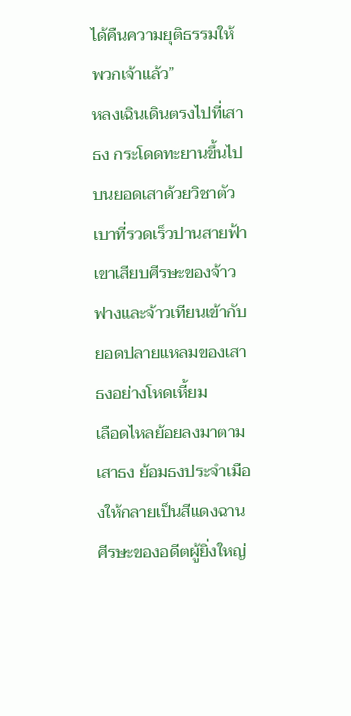ได้คืนความยุติธรรมให้พวกเจ้าแล้ว”
หลงเฉินเดินตรงไปที่เสาธง กระโดดทะยานขึ้นไปบนยอดเสาด้วยวิชาตัวเบาที่รวดเร็วปานสายฟ้า เขาเสียบศีรษะของจ้าวฟางและจ้าวเทียนเข้ากับยอดปลายแหลมของเสาธงอย่างโหดเหี้ยม
เลือดไหลย้อยลงมาตามเสาธง ย้อมธงประจำเมืองให้กลายเป็นสีแดงฉาน
ศีรษะของอดีตผู้ยิ่งใหญ่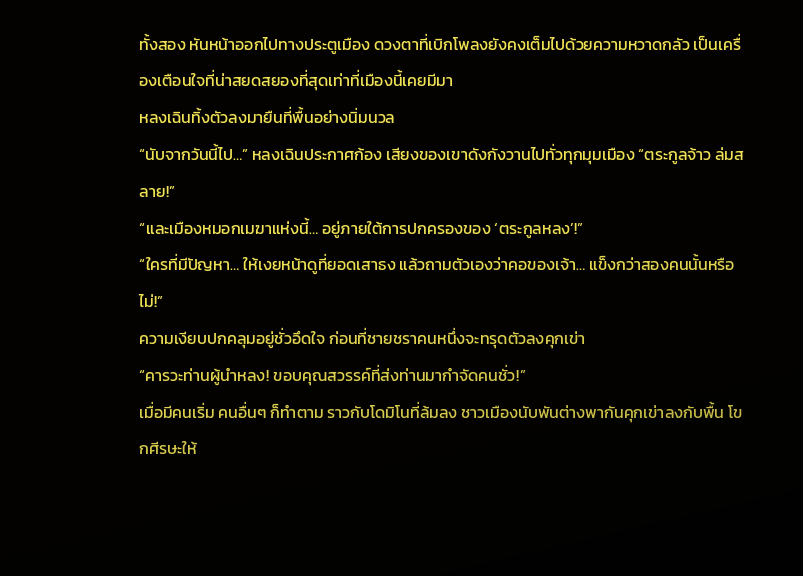ทั้งสอง หันหน้าออกไปทางประตูเมือง ดวงตาที่เบิกโพลงยังคงเต็มไปด้วยความหวาดกลัว เป็นเครื่องเตือนใจที่น่าสยดสยองที่สุดเท่าที่เมืองนี้เคยมีมา
หลงเฉินทิ้งตัวลงมายืนที่พื้นอย่างนิ่มนวล
“นับจากวันนี้ไป…” หลงเฉินประกาศก้อง เสียงของเขาดังกังวานไปทั่วทุกมุมเมือง “ตระกูลจ้าว ล่มสลาย!”
“และเมืองหมอกเมฆาแห่งนี้… อยู่ภายใต้การปกครองของ ‘ตระกูลหลง’!”
“ใครที่มีปัญหา… ให้เงยหน้าดูที่ยอดเสาธง แล้วถามตัวเองว่าคอของเจ้า… แข็งกว่าสองคนนั้นหรือไม่!”
ความเงียบปกคลุมอยู่ชั่วอึดใจ ก่อนที่ชายชราคนหนึ่งจะทรุดตัวลงคุกเข่า
“คารวะท่านผู้นำหลง! ขอบคุณสวรรค์ที่ส่งท่านมากำจัดคนชั่ว!”
เมื่อมีคนเริ่ม คนอื่นๆ ก็ทำตาม ราวกับโดมิโนที่ล้มลง ชาวเมืองนับพันต่างพากันคุกเข่าลงกับพื้น โขกศีรษะให้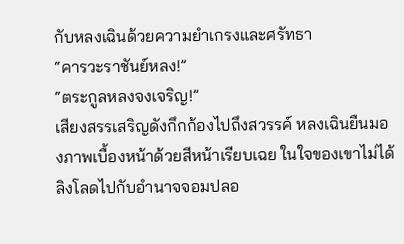กับหลงเฉินด้วยความยำเกรงและศรัทธา
“คารวะราชันย์หลง!”
“ตระกูลหลงจงเจริญ!”
เสียงสรรเสริญดังกึกก้องไปถึงสวรรค์ หลงเฉินยืนมองภาพเบื้องหน้าด้วยสีหน้าเรียบเฉย ในใจของเขาไม่ได้ลิงโลดไปกับอำนาจจอมปลอ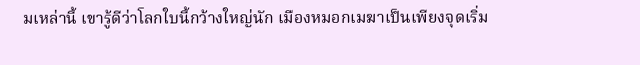มเหล่านี้ เขารู้ดีว่าโลกใบนี้กว้างใหญ่นัก เมืองหมอกเมฆาเป็นเพียงจุดเริ่ม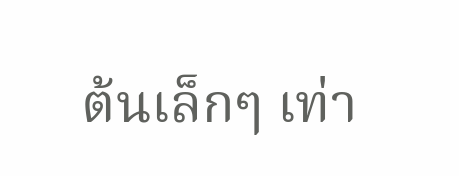ต้นเล็กๆ เท่า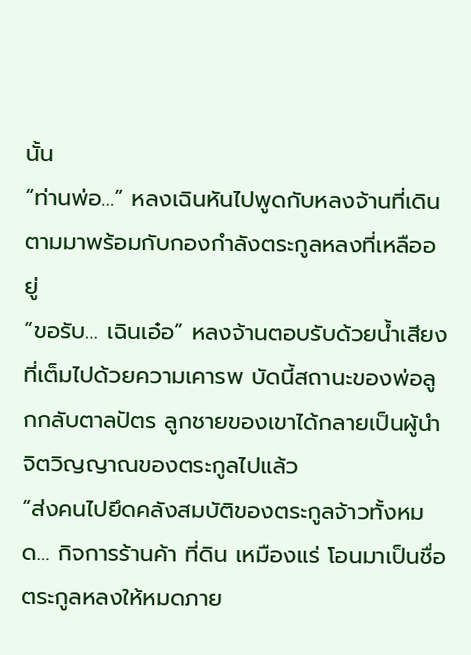นั้น
“ท่านพ่อ…” หลงเฉินหันไปพูดกับหลงจ้านที่เดินตามมาพร้อมกับกองกำลังตระกูลหลงที่เหลืออยู่
“ขอรับ… เฉินเอ๋อ” หลงจ้านตอบรับด้วยน้ำเสียงที่เต็มไปด้วยความเคารพ บัดนี้สถานะของพ่อลูกกลับตาลปัตร ลูกชายของเขาได้กลายเป็นผู้นำจิตวิญญาณของตระกูลไปแล้ว
“ส่งคนไปยึดคลังสมบัติของตระกูลจ้าวทั้งหมด… กิจการร้านค้า ที่ดิน เหมืองแร่ โอนมาเป็นชื่อตระกูลหลงให้หมดภาย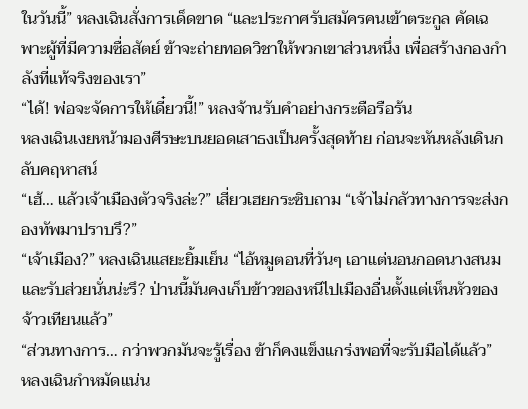ในวันนี้” หลงเฉินสั่งการเด็ดขาด “และประกาศรับสมัครคนเข้าตระกูล คัดเฉพาะผู้ที่มีความซื่อสัตย์ ข้าจะถ่ายทอดวิชาให้พวกเขาส่วนหนึ่ง เพื่อสร้างกองกำลังที่แท้จริงของเรา”
“ได้! พ่อจะจัดการให้เดี๋ยวนี้!” หลงจ้านรับคำอย่างกระตือรือร้น
หลงเฉินเงยหน้ามองศีรษะบนยอดเสาธงเป็นครั้งสุดท้าย ก่อนจะหันหลังเดินกลับคฤหาสน์
“เฮ้… แล้วเจ้าเมืองตัวจริงล่ะ?” เสี่ยวเฮยกระซิบถาม “เจ้าไม่กลัวทางการจะส่งกองทัพมาปราบรึ?”
“เจ้าเมือง?” หลงเฉินแสยะยิ้มเย็น “ไอ้หมูตอนที่วันๆ เอาแต่นอนกอดนางสนมและรับส่วยนั่นน่ะรึ? ป่านนี้มันคงเก็บข้าวของหนีไปเมืองอื่นตั้งแต่เห็นหัวของจ้าวเทียนแล้ว”
“ส่วนทางการ… กว่าพวกมันจะรู้เรื่อง ข้าก็คงแข็งแกร่งพอที่จะรับมือได้แล้ว”
หลงเฉินกำหมัดแน่น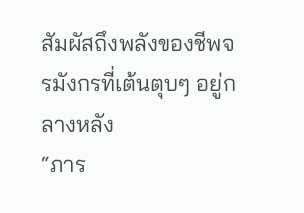สัมผัสถึงพลังของชีพจรมังกรที่เต้นตุบๆ อยู่กลางหลัง
“ภาร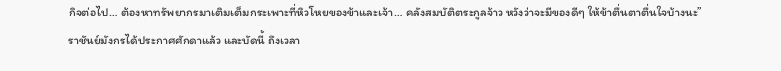กิจต่อไป… ต้องหาทรัพยากรมาเติมเต็มกระเพาะที่หิวโหยของข้าและเจ้า… คลังสมบัติตระกูลจ้าว หวังว่าจะมีของดีๆ ให้ข้าตื่นตาตื่นใจบ้างนะ”
ราชันย์มังกรได้ประกาศศักดาแล้ว และบัดนี้ ถึงเวลา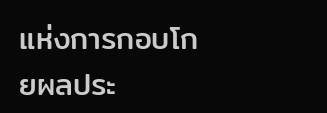แห่งการกอบโกยผลประ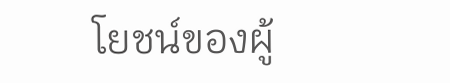โยชน์ของผู้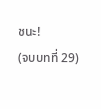ชนะ!
(จบบทที่ 29)